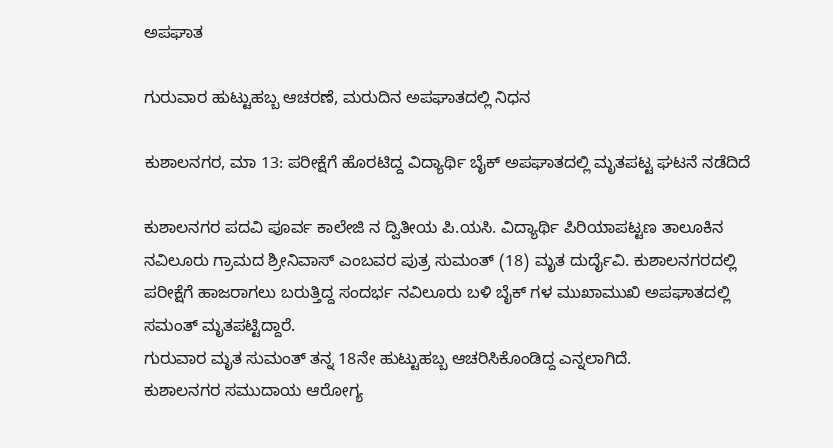ಅಪಘಾತ

ಗುರುವಾರ ಹುಟ್ಟುಹಬ್ಬ ಆಚರಣೆ, ಮರುದಿನ ಅಪಘಾತದಲ್ಲಿ‌ ನಿಧನ

ಕುಶಾಲನಗರ, ಮಾ 13: ಪರೀಕ್ಷೆಗೆ ಹೊರಟಿದ್ದ ವಿದ್ಯಾರ್ಥಿ ಬೈಕ್ ಅಪಘಾತದಲ್ಲಿ ಮೃತಪಟ್ಟ ಘಟನೆ ನಡೆದಿದೆ

ಕುಶಾಲನಗರ ಪದವಿ ಪೂರ್ವ ಕಾಲೇಜಿ ನ ದ್ವಿತೀಯ ಪಿ.ಯಸಿ. ವಿದ್ಯಾರ್ಥಿ ಪಿರಿಯಾಪಟ್ಟಣ ತಾಲೂಕಿನ ನವಿಲೂರು ಗ್ರಾಮದ ಶ್ರೀನಿವಾಸ್ ಎಂಬವರ ಪುತ್ರ ಸುಮಂತ್ (18) ಮೃತ ದುರ್ದೈವಿ. ಕುಶಾಲನಗರದಲ್ಲಿ ಪರೀಕ್ಷೆಗೆ ಹಾಜರಾಗಲು ಬರುತ್ತಿದ್ದ ಸಂದರ್ಭ ನವಿಲೂರು ಬಳಿ ಬೈಕ್ ಗಳ ಮುಖಾಮುಖಿ ಅಪಘಾತದಲ್ಲಿ ಸಮಂತ್ ಮೃತಪಟ್ಟಿದ್ದಾರೆ.
ಗುರುವಾರ‌ ಮೃತ ಸುಮಂತ್ ತನ್ನ 18ನೇ ಹುಟ್ಟುಹಬ್ಬ ಆಚರಿಸಿಕೊಂಡಿದ್ದ ಎನ್ನಲಾಗಿದೆ.
ಕುಶಾಲನಗರ ಸಮುದಾಯ ಆರೋಗ್ಯ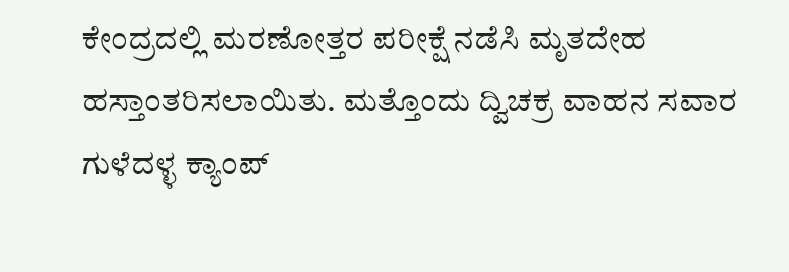ಕೇಂದ್ರದಲ್ಲಿ ಮರಣೋತ್ತರ ಪರೀಕ್ಷೆ ನಡೆಸಿ ಮೃತದೇಹ ಹಸ್ತಾಂತರಿಸಲಾಯಿತು. ಮತ್ತೊಂದು ದ್ವಿಚಕ್ರ ವಾಹನ ಸವಾರ ಗುಳೆದಳ್ಳ‌ ಕ್ಯಾಂಪ್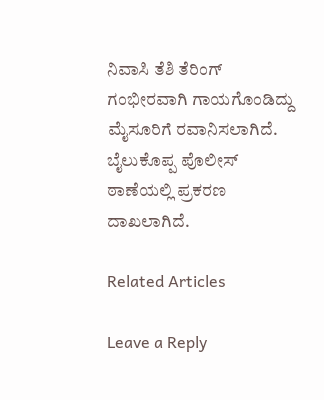ನಿವಾಸಿ ತೆಶಿ ತೆರಿಂಗ್ ಗಂಭೀರವಾಗಿ ಗಾಯಗೊಂಡಿದ್ದು ಮೈಸೂರಿಗೆ ರವಾನಿಸಲಾಗಿದೆ.
ಬೈಲುಕೊಪ್ಪ ಪೊಲೀಸ್ ಠಾಣೆಯಲ್ಲಿ ಪ್ರಕರಣ ದಾಖಲಾಗಿದೆ.

Related Articles

Leave a Reply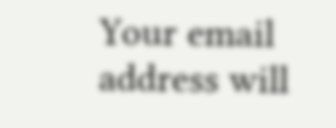Your email address will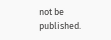not be published.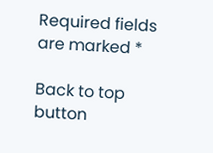Required fields are marked *

Back to top button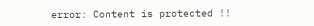error: Content is protected !!